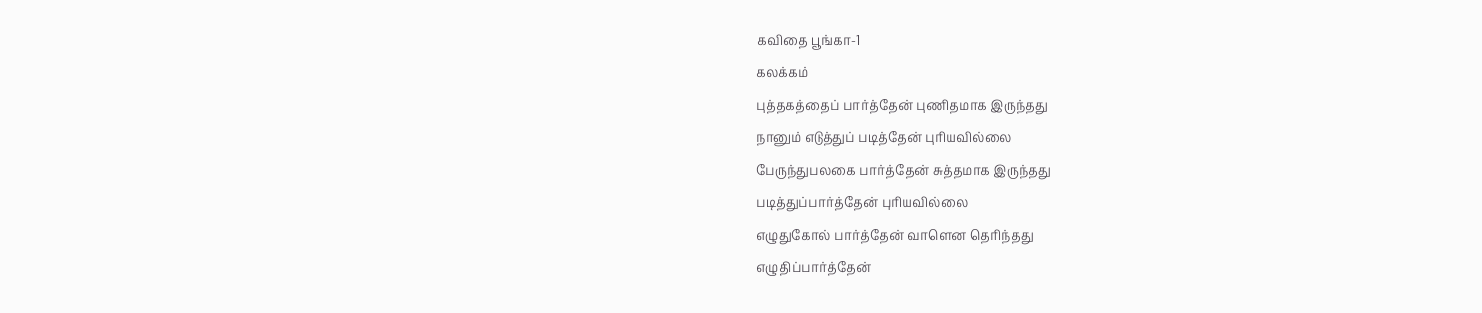கவிதை பூங்கா-1
கலக்கம்
புத்தகத்தைப் பார்த்தேன் புணிதமாக இருந்தது
நானும் எடுத்துப் படித்தேன் புரியவில்லை
பேருந்துபலகை பார்த்தேன் சுத்தமாக இருந்தது
படித்துப்பார்த்தேன் புரியவில்லை
எழுதுகோல் பார்த்தேன் வாளென தெரிந்தது
எழுதிப்பார்த்தேன்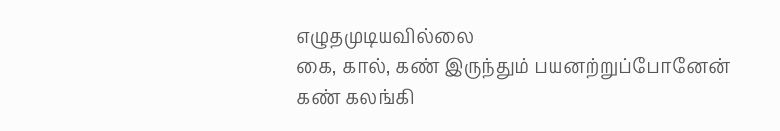எழுதமுடியவில்லை
கை, கால், கண் இருந்தும் பயனற்றுப்போனேன்
கண் கலங்கி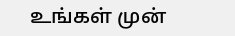உங்கள் முன்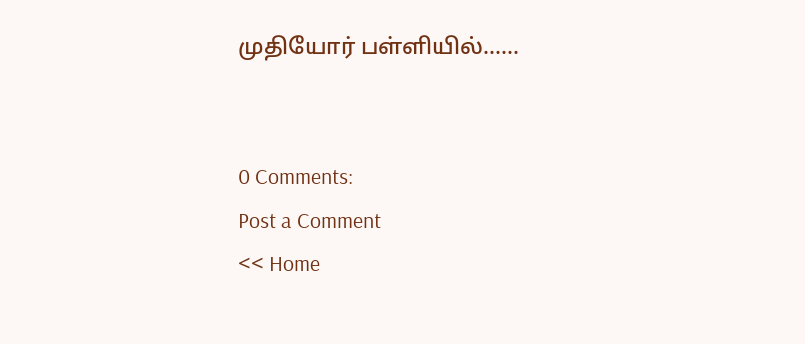முதியோர் பள்ளியில்……


0 Comments:
Post a Comment
<< Home